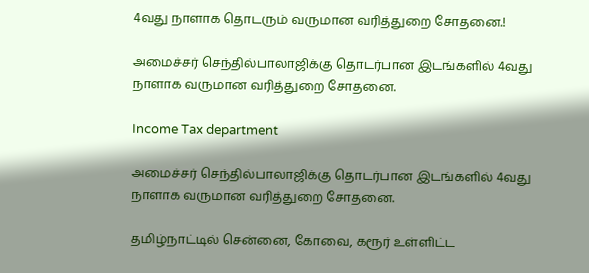4வது நாளாக தொடரும் வருமான வரித்துறை சோதனை.!

அமைச்சர் செந்தில்பாலாஜிக்கு தொடர்பான இடங்களில் 4வது நாளாக வருமான வரித்துறை சோதனை.

Income Tax department

அமைச்சர் செந்தில்பாலாஜிக்கு தொடர்பான இடங்களில் 4வது நாளாக வருமான வரித்துறை சோதனை.

தமிழ்நாட்டில் சென்னை, கோவை, கரூர் உள்ளிட்ட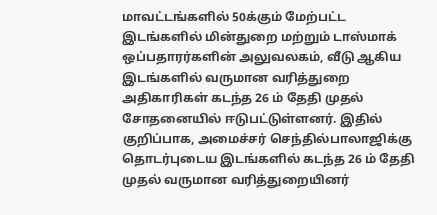மாவட்டங்களில் 50க்கும் மேற்பட்ட இடங்களில் மின்துறை மற்றும் டாஸ்மாக் ஒப்பதாரர்களின் அலுவலகம், வீடு ஆகிய இடங்களில் வருமான வரித்துறை அதிகாரிகள் கடந்த 26 ம் தேதி முதல் சோதனையில் ஈடுபட்டுள்ளனர். இதில் குறிப்பாக, அமைச்சர் செந்தில்பாலாஜிக்கு தொடர்புடைய இடங்களில் கடந்த 26 ம் தேதி முதல் வருமான வரித்துறையினர்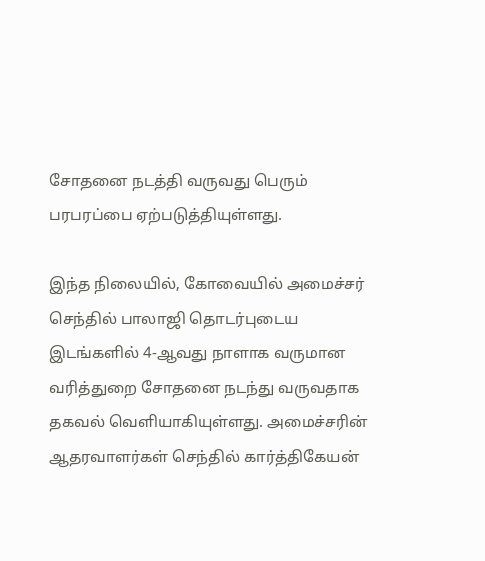சோதனை நடத்தி வருவது பெரும் பரபரப்பை ஏற்படுத்தியுள்ளது.

இந்த நிலையில், கோவையில் அமைச்சர் செந்தில் பாலாஜி தொடர்புடைய இடங்களில் 4-ஆவது நாளாக வருமான வரித்துறை சோதனை நடந்து வருவதாக தகவல் வெளியாகியுள்ளது. அமைச்சரின் ஆதரவாளர்கள் செந்தில் கார்த்திகேயன்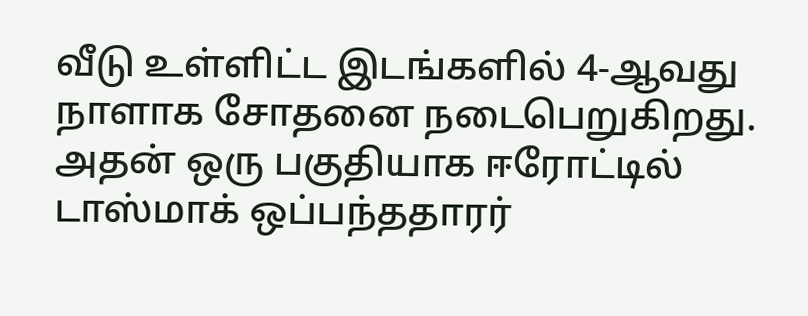வீடு உள்ளிட்ட இடங்களில் 4-ஆவது நாளாக சோதனை நடைபெறுகிறது. அதன் ஒரு பகுதியாக ஈரோட்டில் டாஸ்மாக் ஒப்பந்ததாரர்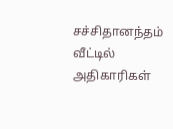சச்சிதானந்தம் வீட்டில் அதிகாரிகள்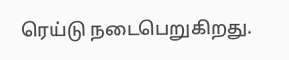ரெய்டு நடைபெறுகிறது.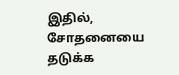இதில், சோதனையை தடுக்க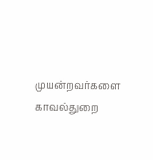முயன்றவர்களை காவல்துறை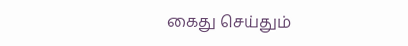கைது செய்தும்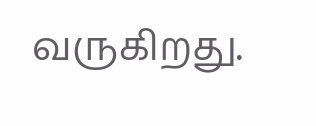வருகிறது.